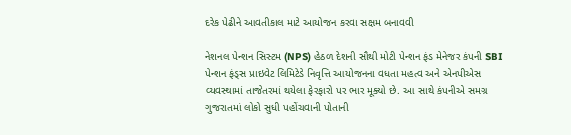દરેક પેઢીને આવતીકાલ માટે આયોજન કરવા સક્ષમ બનાવવી

નેશનલ પેન્શન સિસ્ટમ (NPS) હેઠળ દેશની સૌથી મોટી પેન્શન ફંડ મેનેજર કંપની SBI પેન્શન ફંડ્સ પ્રાઇવેટ લિમિટેડે નિવૃત્તિ આયોજનના વધતા મહત્વ અને એનપીએસ વ્યવસ્થામાં તાજેતરમાં થયેલા ફેરફારો પર ભાર મૂક્યો છે. આ સાથે કંપનીએ સમગ્ર ગુજરાતમાં લોકો સુધી પહોંચવાની પોતાની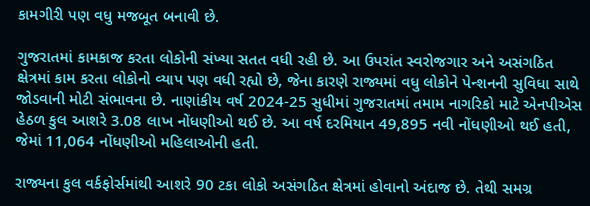કામગીરી પણ વધુ મજબૂત બનાવી છે.

ગુજરાતમાં કામકાજ કરતા લોકોની સંખ્યા સતત વધી રહી છે. આ ઉપરાંત સ્વરોજગાર અને અસંગઠિત ક્ષેત્રમાં કામ કરતા લોકોનો વ્યાપ પણ વધી રહ્યો છે, જેના કારણે રાજ્યમાં વધુ લોકોને પેન્શનની સુવિધા સાથે જોડવાની મોટી સંભાવના છે. નાણાંકીય વર્ષ 2024-25 સુધીમાં ગુજરાતમાં તમામ નાગરિકો માટે એનપીએસ હેઠળ કુલ આશરે 3.08 લાખ નોંધણીઓ થઈ છે. આ વર્ષ દરમિયાન 49,895 નવી નોંધણીઓ થઈ હતી, જેમાં 11,064 નોંધણીઓ મહિલાઓની હતી.

રાજ્યના કુલ વર્કફોર્સમાંથી આશરે 90 ટકા લોકો અસંગઠિત ક્ષેત્રમાં હોવાનો અંદાજ છે. તેથી સમગ્ર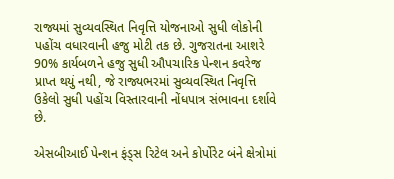રાજ્યમાં સુવ્યવસ્થિત નિવૃત્તિ યોજનાઓ સુધી લોકોની પહોંચ વધારવાની હજુ મોટી તક છે. ગુજરાતના આશરે 90% કાર્યબળને હજુ સુધી ઔપચારિક પેન્શન કવરેજ પ્રાપ્ત થયું નથી, જે રાજ્યભરમાં સુવ્યવસ્થિત નિવૃત્તિ ઉકેલો સુધી પહોંચ વિસ્તારવાની નોંધપાત્ર સંભાવના દર્શાવે છે.

એસબીઆઈ પેન્શન ફંડ્સ રિટેલ અને કોર્પોરેટ બંને ક્ષેત્રોમાં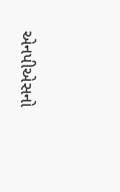એનપીએસનો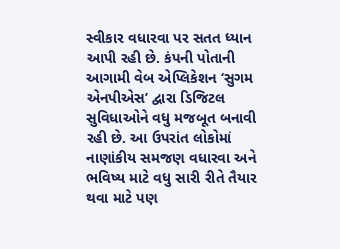સ્વીકાર વધારવા પર સતત ધ્યાન આપી રહી છે. કંપની પોતાની આગામી વેબ એપ્લિકેશન ‘સુગમ એનપીએસ’ દ્વારા ડિજિટલ સુવિધાઓને વધુ મજબૂત બનાવી રહી છે. આ ઉપરાંત લોકોમાં નાણાંકીય સમજણ વધારવા અને ભવિષ્ય માટે વધુ સારી રીતે તૈયાર થવા માટે પણ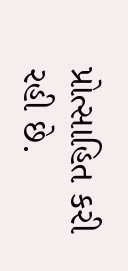પ્રોત્સાહિત કરી રહી છે.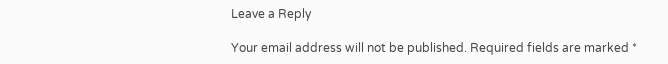Leave a Reply

Your email address will not be published. Required fields are marked *